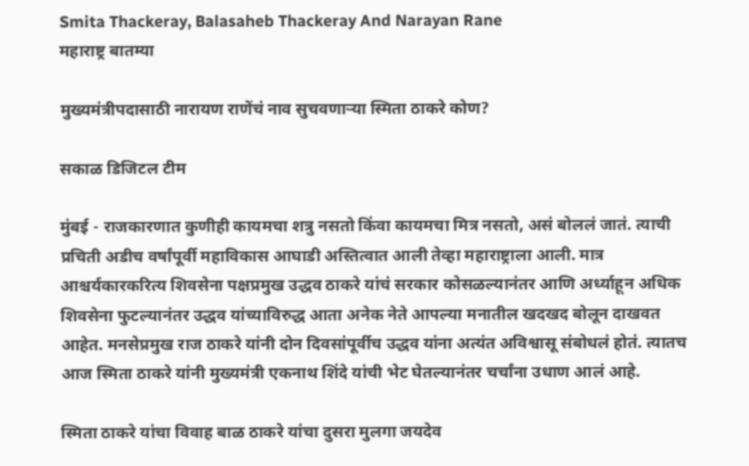Smita Thackeray, Balasaheb Thackeray And Narayan Rane
महाराष्ट्र बातम्या

मुख्यमंत्रीपदासाठी नारायण राणेंचं नाव सुचवणाऱ्या स्मिता ठाकरे कोण?

सकाळ डिजिटल टीम

मुंबई - राजकारणात कुणीही कायमचा शत्रु नसतो किंवा कायमचा मित्र नसतो, असं बोललं जातं. त्याची प्रचिती अडीच वर्षांपूर्वी महाविकास आघाडी अस्तित्वात आली तेव्हा महाराष्ट्राला आली. मात्र आश्चर्यकारकरित्य शिवसेना पक्षप्रमुख उद्धव ठाकरे यांचं सरकार कोसळल्यानंतर आणि अर्ध्याहून अधिक शिवसेना फुटल्यानंतर उद्धव यांच्याविरुद्ध आता अनेक नेते आपल्या मनातील खदखद बोलून दाखवत आहेत. मनसेप्रमुख राज ठाकरे यांनी दोन दिवसांपूर्वीच उद्धव यांना अत्यंत अविश्वासू संबोधलं होतं. त्यातच आज स्मिता ठाकरे यांनी मुख्यमंत्री एकनाथ शिंदे यांची भेट घेतल्यानंतर चर्चांना उधाण आलं आहे.

स्मिता ठाकरे यांचा विवाह बाळ ठाकरे यांचा दुसरा मुलगा जयदेव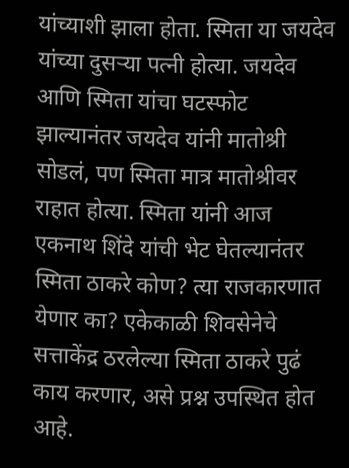यांच्याशी झाला होता. स्मिता या जयदेव यांच्या दुसऱ्या पत्नी होत्या. जयदेव आणि स्मिता यांचा घटस्फोट झाल्यानंतर जयदेव यांनी मातोश्री सोडलं, पण स्मिता मात्र मातोश्रीवर राहात होत्या. स्मिता यांनी आज एकनाथ शिंदे यांची भेट घेतल्यानंतर स्मिता ठाकरे कोण? त्या राजकारणात येणार का? एकेकाळी शिवसेनेचे सत्ताकेंद्र ठरलेल्या स्मिता ठाकरे पुढं काय करणार, असे प्रश्न उपस्थित होत आहे.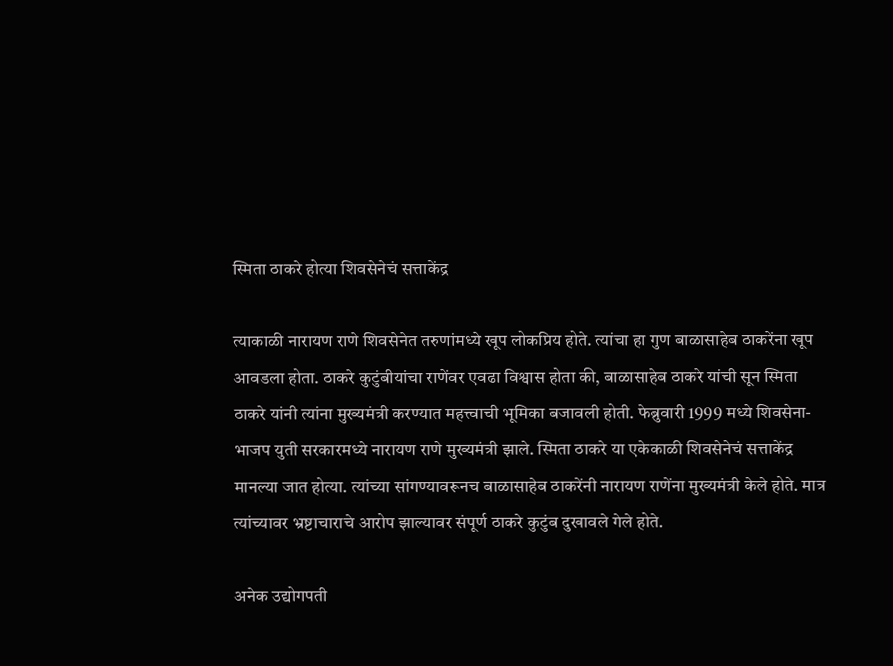स्मिता ठाकरे होत्या शिवसेनेचं सत्ताकेंद्र

त्याकाळी नारायण राणे शिवसेनेत तरुणांमध्ये खूप लोकप्रिय होते. त्यांचा हा गुण बाळासाहेब ठाकरेंना खूप आवडला होता. ठाकरे कुटुंबीयांचा राणेंवर एवढा विश्वास होता की, बाळासाहेब ठाकरे यांची सून स्मिता ठाकरे यांनी त्यांना मुख्यमंत्री करण्यात महत्त्वाची भूमिका बजावली होती. फेब्रुवारी 1999 मध्ये शिवसेना-भाजप युती सरकारमध्ये नारायण राणे मुख्यमंत्री झाले. स्मिता ठाकरे या एकेकाळी शिवसेनेचं सत्ताकेंद्र मानल्या जात होत्या. त्यांच्या सांगण्यावरूनच बाळासाहेब ठाकरेंनी नारायण राणेंना मुख्यमंत्री केले होते. मात्र त्यांच्यावर भ्रष्टाचाराचे आरोप झाल्यावर संपूर्ण ठाकरे कुटुंब दुखावले गेले होते.

अनेक उद्योगपती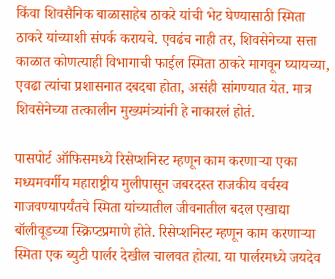किंवा शिवसैनिक बाळासाहेब ठाकरे यांची भेट घेण्यासाठी स्मिता ठाकरे यांच्याशी संपर्क करायचे. एवढंच नाही तर, शिवसेनेच्या सत्ता काळात कोणत्याही विभागाची फाईल स्मिता ठाकरे मागवून घ्यायच्या, एवढा त्यांचा प्रशासनात दबदबा होता, असंही सांगण्यात येत. मात्र शिवसेनेच्या तत्कालीन मुख्यमंत्र्यांनी हे नाकारलं होतं.

पासपोर्ट ऑफिसमध्ये रिसेप्शनिस्ट म्हणून काम करणाऱ्या एका मध्यमवर्गीय महाराष्ट्रीय मुलीपासून जबरदस्त राजकीय वर्चस्व गाजवण्यापर्यंतचे स्मिता यांच्यातील जीवनातील बदल एखाद्या बॉलीवूडच्या स्क्रिप्टप्रमाणे होते. रिसेप्शनिस्ट म्हणून काम करणाऱ्या स्मिता एक ब्युटी पार्लर देखील चालवत होत्या. या पार्लरमध्ये जयदेव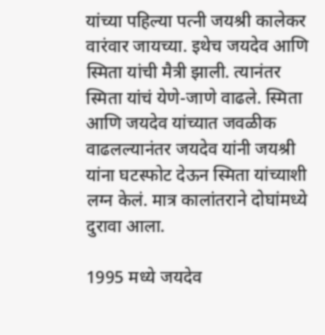यांच्या पहिल्या पत्नी जयश्री कालेकर वारंवार जायच्या. इथेच जयदेव आणि स्मिता यांची मैत्री झाली. त्यानंतर स्मिता यांचं येणे-जाणे वाढले. स्मिता आणि जयदेव यांच्यात जवळीक वाढलल्यानंतर जयदेव यांनी जयश्री यांना घटस्फोट देऊन स्मिता यांच्याशी लग्न केलं. मात्र कालांतराने दोघांमध्ये दुरावा आला.

1995 मध्ये जयदेव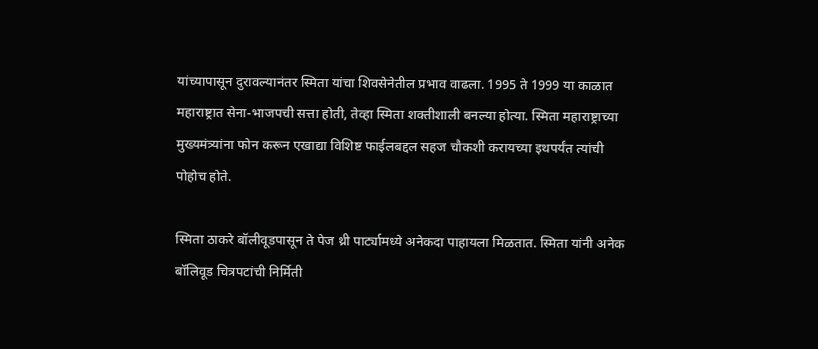यांच्यापासून दुरावल्यानंतर स्मिता यांचा शिवसेनेतील प्रभाव वाढला. 1995 ते 1999 या काळात महाराष्ट्रात सेना-भाजपची सत्ता होती, तेव्हा स्मिता शक्तीशाली बनल्या होत्या. स्मिता महाराष्ट्राच्या मुख्यमंत्र्यांना फोन करून एखाद्या विशिष्ट फाईलबद्दल सहज चौकशी करायच्या इथपर्यंत त्यांची पोहोच होते.

स्मिता ठाकरे बॉलीवूडपासून ते पेज थ्री पार्ट्यामध्ये अनेकदा पाहायला मिळतात. स्मिता यांनी अनेक बॉलिवूड चित्रपटांची निर्मिती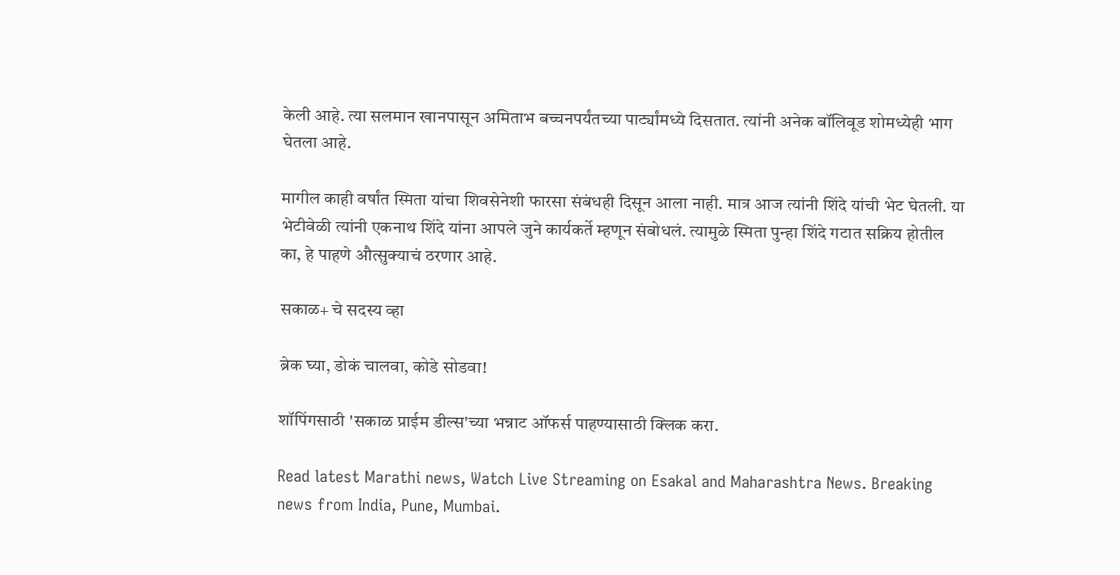केली आहे. त्या सलमान खानपासून अमिताभ बच्चनपर्यंतच्या पार्ट्यांमध्ये दिसतात. त्यांनी अनेक बॉलिवूड शोमध्येही भाग घेतला आहे.

मागील काही वर्षांत स्मिता यांचा शिवसेनेशी फारसा संबंधही दिसून आला नाही. मात्र आज त्यांनी शिंदे यांची भेट घेतली. या भेटीवेळी त्यांनी एकनाथ शिंदे यांना आपले जुने कार्यकर्ते म्हणून संबोधलं. त्यामुळे स्मिता पुन्हा शिंदे गटात सक्रिय होतील का, हे पाहणे औत्सुक्याचं ठरणार आहे.

सकाळ+ चे सदस्य व्हा

ब्रेक घ्या, डोकं चालवा, कोडे सोडवा!

शॉपिंगसाठी 'सकाळ प्राईम डील्स'च्या भन्नाट ऑफर्स पाहण्यासाठी क्लिक करा.

Read latest Marathi news, Watch Live Streaming on Esakal and Maharashtra News. Breaking news from India, Pune, Mumbai.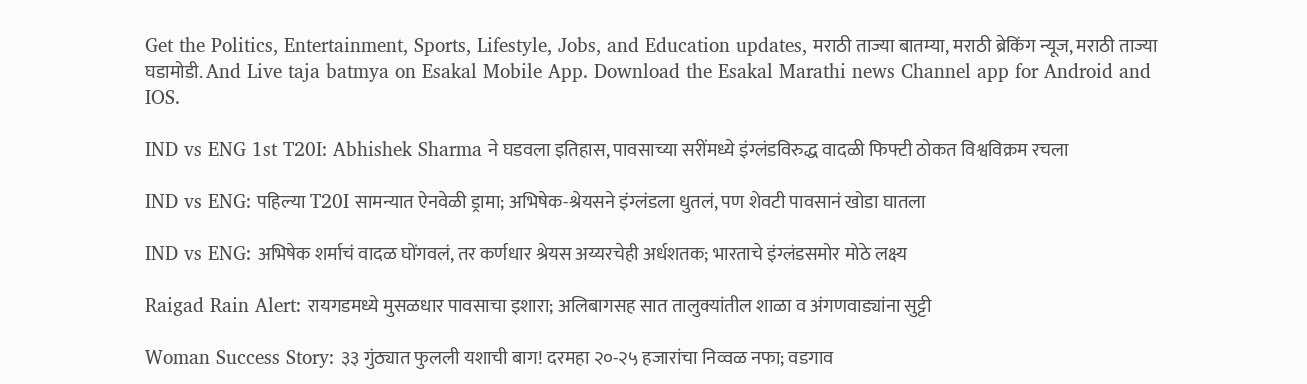Get the Politics, Entertainment, Sports, Lifestyle, Jobs, and Education updates, मराठी ताज्या बातम्या, मराठी ब्रेकिंग न्यूज, मराठी ताज्या घडामोडी. And Live taja batmya on Esakal Mobile App. Download the Esakal Marathi news Channel app for Android and IOS.

IND vs ENG 1st T20I: Abhishek Sharma ने घडवला इतिहास, पावसाच्या सरींमध्ये इंग्लंडविरुद्ध वादळी फिफ्टी ठोकत विश्वविक्रम रचला

IND vs ENG: पहिल्या T20I सामन्यात ऐनवेळी ड्रामा; अभिषेक-श्रेयसने इंग्लंडला धुतलं, पण शेवटी पावसानं खोडा घातला

IND vs ENG: अभिषेक शर्माचं वादळ घोंगवलं, तर कर्णधार श्रेयस अय्यरचेही अर्धशतक; भारताचे इंग्लंडसमोर मोठे लक्ष्य

Raigad Rain Alert: रायगडमध्ये मुसळधार पावसाचा इशारा; अलिबागसह सात तालुक्यांतील शाळा व अंगणवाड्यांना सुट्टी

Woman Success Story: ३३ गुंठ्यात फुलली यशाची बाग! दरमहा २०-२५ हजारांचा निव्वळ नफा; वडगाव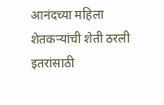आनंदच्या महिला शेतकऱ्यांची शेती ठरली इतरांसाठी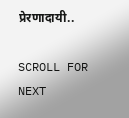प्रेरणादायी..

SCROLL FOR NEXT